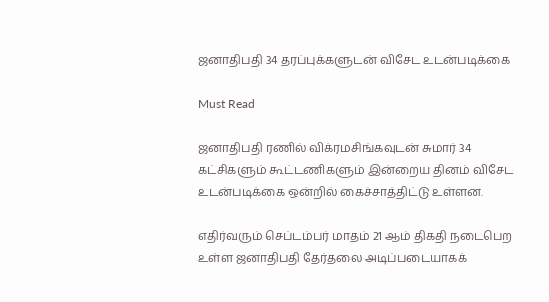ஜனாதிபதி 34 தரப்புக்களுடன் விசேட உடன்படிக்கை

Must Read

ஜனாதிபதி ரணில் விக்ரமசிங்கவுடன் சுமார் 34 கட்சிகளும் கூட்டணிகளும் இன்றைய தினம் விசேட உடன்படிக்கை ஒன்றில் கைச்சாத்திட்டு உள்ளன.

எதிர்வரும் செப்டம்பர் மாதம் 21 ஆம் திகதி நடைபெற உள்ள ஜனாதிபதி தேர்தலை அடிப்படையாகக்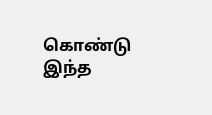கொண்டு இந்த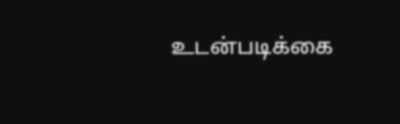உடன்படிக்கை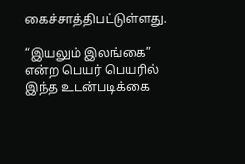கைச்சாத்திபட்டுள்ளது.

“இயலும் இலங்கை” என்ற பெயர் பெயரில் இந்த உடன்படிக்கை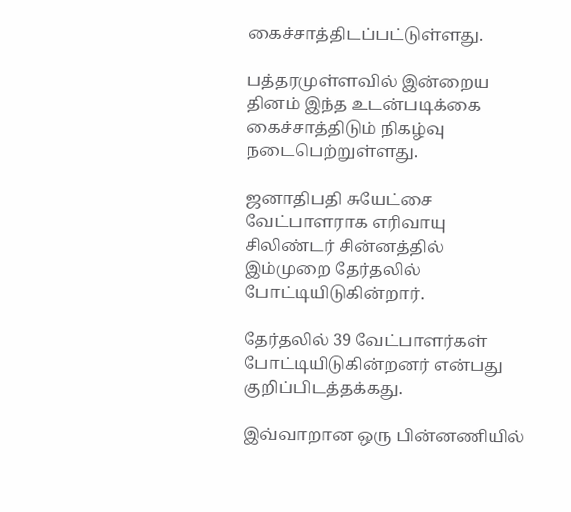கைச்சாத்திடப்பட்டுள்ளது.

பத்தரமுள்ளவில் இன்றைய தினம் இந்த உடன்படிக்கை கைச்சாத்திடும் நிகழ்வு நடைபெற்றுள்ளது.

ஜனாதிபதி சுயேட்சை வேட்பாளராக எரிவாயு சிலிண்டர் சின்னத்தில் இம்முறை தேர்தலில் போட்டியிடுகின்றார்.

தேர்தலில் 39 வேட்பாளர்கள் போட்டியிடுகின்றனர் என்பது குறிப்பிடத்தக்கது.

இவ்வாறான ஒரு பின்னணியில்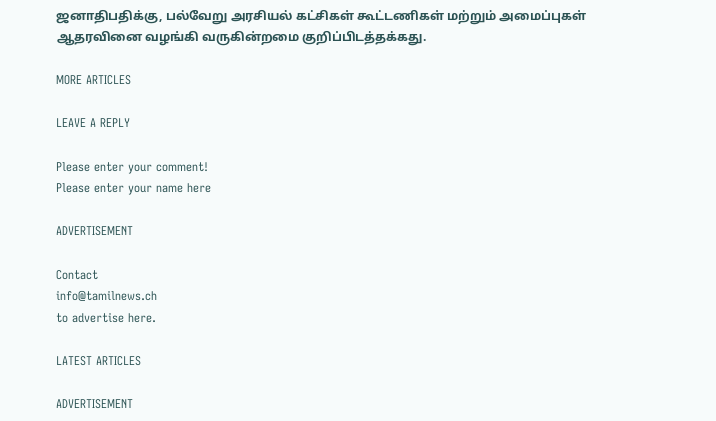ஜனாதிபதிக்கு, பல்வேறு அரசியல் கட்சிகள் கூட்டணிகள் மற்றும் அமைப்புகள் ஆதரவினை வழங்கி வருகின்றமை குறிப்பிடத்தக்கது.

MORE ARTICLES

LEAVE A REPLY

Please enter your comment!
Please enter your name here

ADVERTISEMENT

Contact
info@tamilnews.ch
to advertise here.

LATEST ARTICLES

ADVERTISEMENT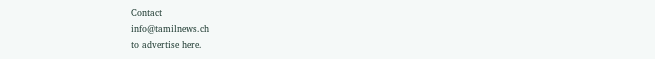Contact
info@tamilnews.ch
to advertise here.